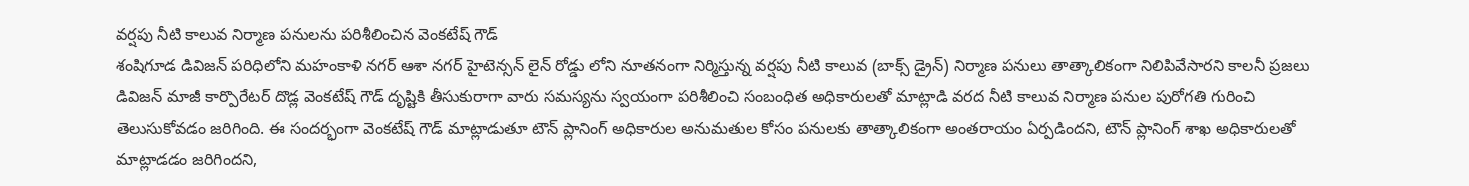వర్షపు నీటి కాలువ నిర్మాణ పనులను పరిశీలించిన వెంకటేష్ గౌడ్
శంషిగూడ డివిజన్ పరిధిలోని మహంకాళి నగర్ ఆశా నగర్ హైటెన్సన్ లైన్ రోడ్డు లోని నూతనంగా నిర్మిస్తున్న వర్షపు నీటి కాలువ (బాక్స్ డ్రైన్) నిర్మాణ పనులు తాత్కాలికంగా నిలిపివేసారని కాలనీ ప్రజలు డివిజన్ మాజీ కార్పొరేటర్ దొడ్ల వెంకటేష్ గౌడ్ దృష్టికి తీసుకురాగా వారు సమస్యను స్వయంగా పరిశీలించి సంబంధిత అధికారులతో మాట్లాడి వరద నీటి కాలువ నిర్మాణ పనుల పురోగతి గురించి తెలుసుకోవడం జరిగింది. ఈ సందర్భంగా వెంకటేష్ గౌడ్ మాట్లాడుతూ టౌన్ ప్లానింగ్ అధికారుల అనుమతుల కోసం పనులకు తాత్కాలికంగా అంతరాయం ఏర్పడిందని, టౌన్ ప్లానింగ్ శాఖ అధికారులతో మాట్లాడడం జరిగిందని,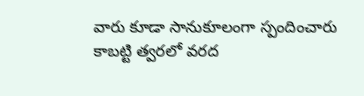వారు కూడా సానుకూలంగా స్పందించారు కాబట్టి త్వరలో వరద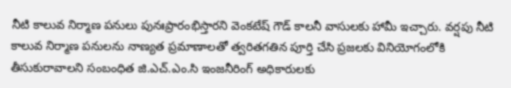నీటి కాలువ నిర్మాణ పనులు పునఃప్రారంభిస్తారని వెంకటేష్ గౌడ్ కాలనీ వాసులకు హామీ ఇచ్చారు. వర్షపు నీటి కాలువ నిర్మాణ పనులను నాణ్యత ప్రమాణాలతో త్వరితగతిన పూర్తి చేసి ప్రజలకు వినియోగంలోకి తీసుకురావాలని సంబంధిత జి.ఎచ్.ఎం.సి ఇంజనీరింగ్ అధికారులకు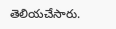తెలియచేసారు.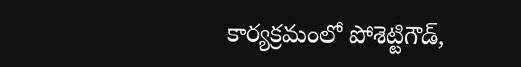కార్యక్రమంలో పోశెట్టిగౌడ్,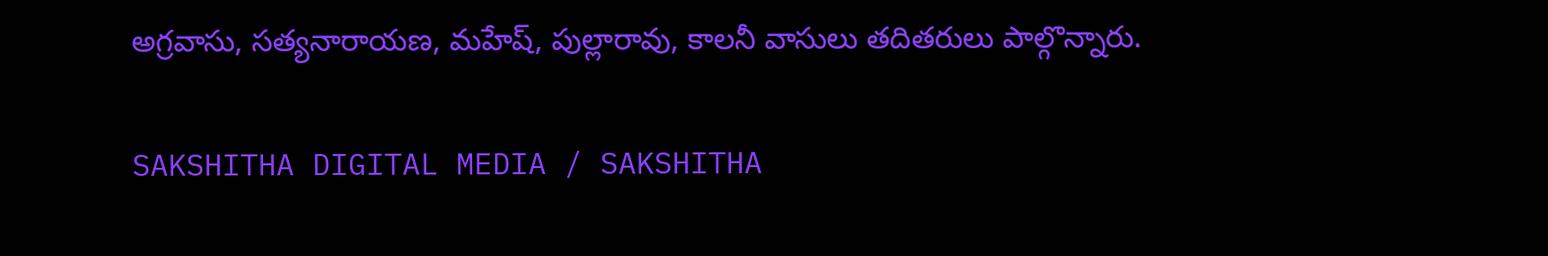అగ్రవాసు, సత్యనారాయణ, మహేష్, పుల్లారావు, కాలనీ వాసులు తదితరులు పాల్గొన్నారు.

SAKSHITHA DIGITAL MEDIA / SAKSHITHA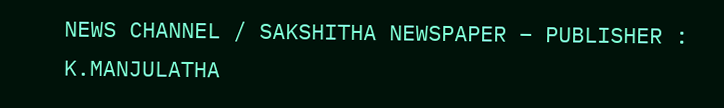NEWS CHANNEL / SAKSHITHA NEWSPAPER – PUBLISHER : K.MANJULATHA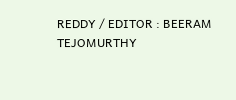REDDY / EDITOR : BEERAM TEJOMURTHY